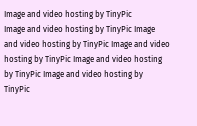Image and video hosting by TinyPic
Image and video hosting by TinyPic Image and video hosting by TinyPic Image and video hosting by TinyPic Image and video hosting by TinyPic Image and video hosting by TinyPic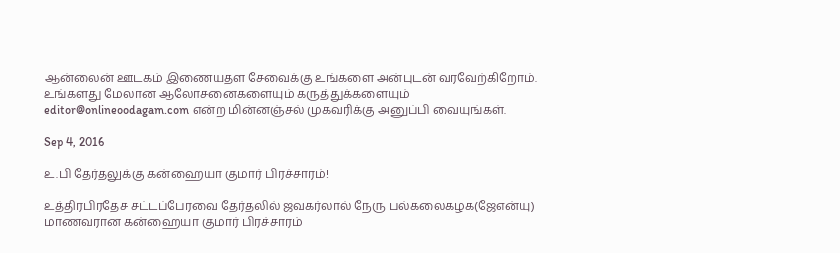ஆன்லைன் ஊடகம் இணையதள சேவைக்கு உங்களை அன்புடன் வரவேற்கிறோம். உங்களது மேலான ஆலோசனைகளையும் கருத்துக்களையும் editor@onlineoodagam.com என்ற மின்னஞ்சல் முகவரிக்கு அனுப்பி வையுங்கள்.

Sep 4, 2016

உ.பி தேர்தலுக்கு கன்ஹையா குமார் பிரச்சாரம்!

உத்திரபிரதேச சட்டப்பேரவை தேர்தலில் ஜவகர்லால் நேரு பல்கலைகழக(ஜேஎன்யு) மாணவரான கன்ஹையா குமார் பிரச்சாரம்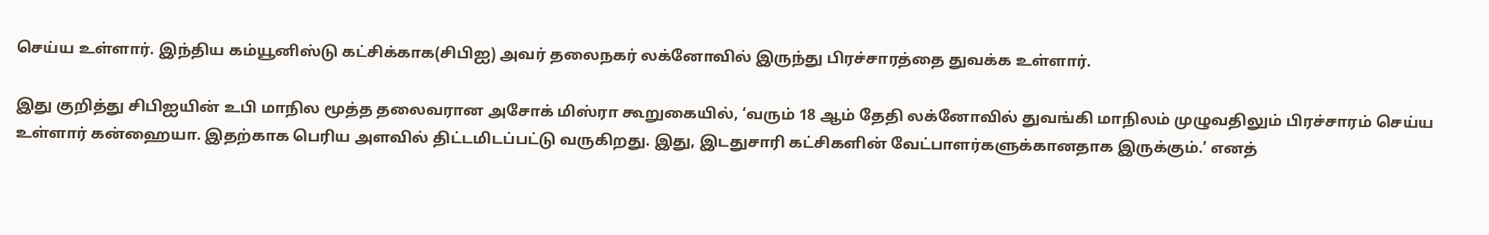செய்ய உள்ளார். இந்திய கம்யூனிஸ்டு கட்சிக்காக(சிபிஐ) அவர் தலைநகர் லக்னோவில் இருந்து பிரச்சாரத்தை துவக்க உள்ளார்.

இது குறித்து சிபிஐயின் உபி மாநில மூத்த தலைவரான அசோக் மிஸ்ரா கூறுகையில், ‘வரும் 18 ஆம் தேதி லக்னோவில் துவங்கி மாநிலம் முழுவதிலும் பிரச்சாரம் செய்ய உள்ளார் கன்ஹையா. இதற்காக பெரிய அளவில் திட்டமிடப்பட்டு வருகிறது. இது, இடதுசாரி கட்சிகளின் வேட்பாளர்களுக்கானதாக இருக்கும்.’ எனத்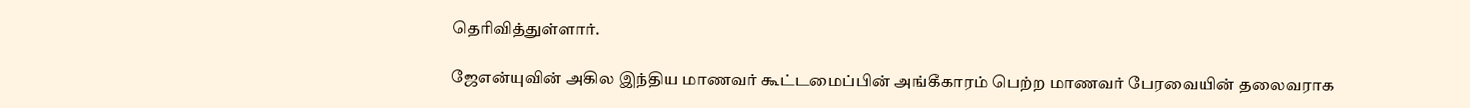தெரிவித்துள்ளார்.

ஜேஎன்யுவின் அகில இந்திய மாணவர் கூட்டமைப்பின் அங்கீகாரம் பெற்ற மாணவர் பேரவையின் தலைவராக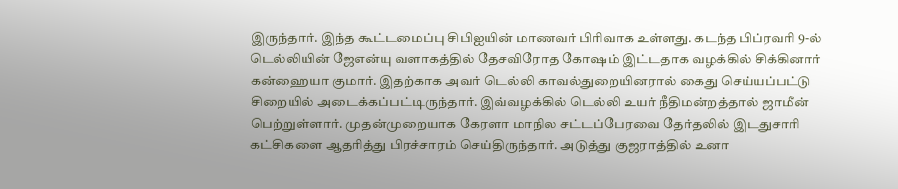இருந்தார். இந்த கூட்டமைப்பு சிபிஐயின் மாணவர் பிரிவாக உள்ளது. கடந்த பிப்ரவரி 9-ல் டெல்லியின் ஜேஎன்யு வளாகத்தில் தேசவிரோத கோஷம் இட்டதாக வழக்கில் சிக்கினார் கன்ஹையா குமார். இதற்காக அவர் டெல்லி காவல்துறையினரால் கைது செய்யப்பட்டு சிறையில் அடைக்கப்பட்டிருந்தார். இவ்வழக்கில் டெல்லி உயர் நீதிமன்றத்தால் ஜாமீன் பெற்றுள்ளார். முதன்முறையாக கேரளா மாநில சட்டப்பேரவை தேர்தலில் இடதுசாரி கட்சிகளை ஆதரித்து பிரச்சாரம் செய்திருந்தார். அடுத்து குஜராத்தில் உனா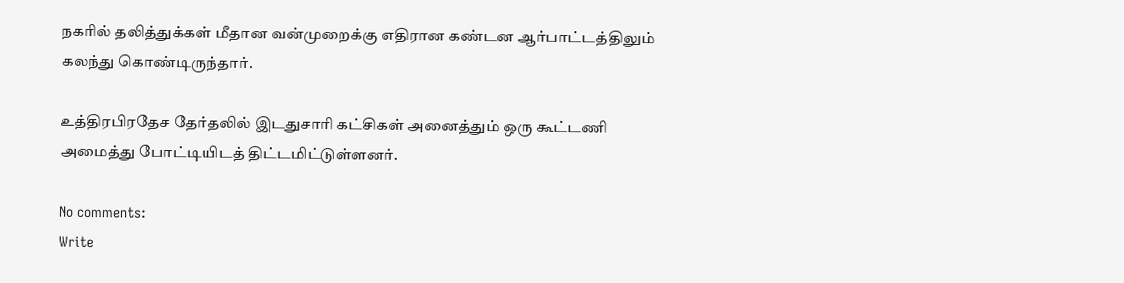நகரில் தலித்துக்கள் மீதான வன்முறைக்கு எதிரான கண்டன‌ ஆர்பாட்டத்திலும் கலந்து கொண்டிருந்தார்.

உத்திரபிரதேச தேர்தலில் இடதுசாரி கட்சிகள் அனைத்தும் ஒரு கூட்டணி அமைத்து போட்டியிடத் திட்டமிட்டுள்ளனர்.

No comments:
Write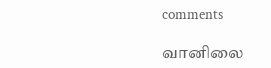comments

வானிலை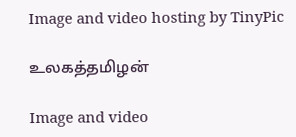Image and video hosting by TinyPic

உலகத்தமிழன்

Image and video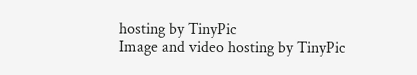hosting by TinyPic
Image and video hosting by TinyPic